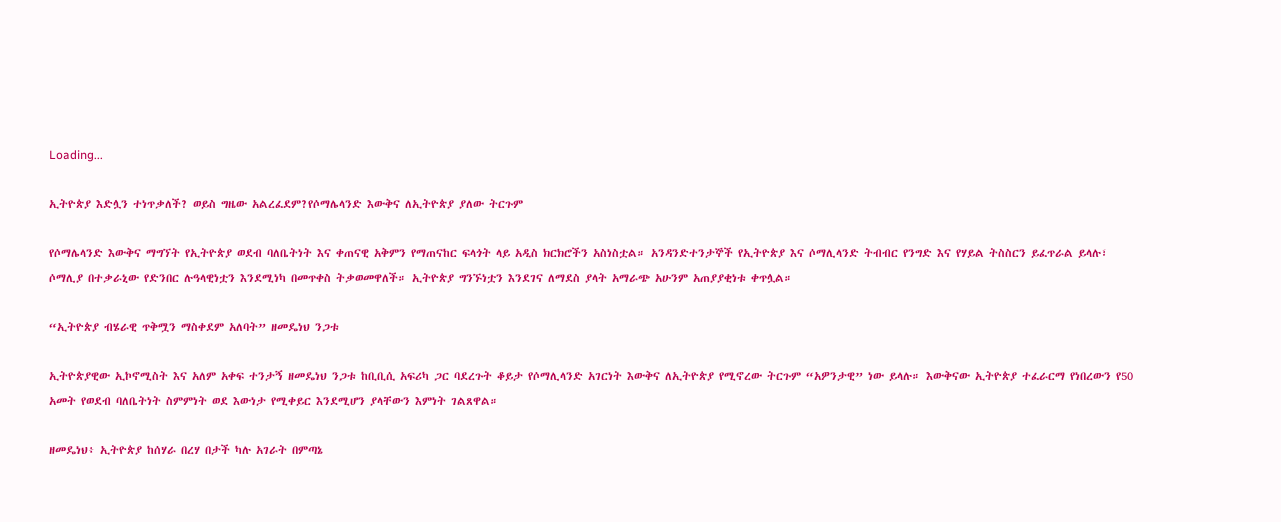Loading...

ኢትዮጵያ እድሏን ተነጥቃለች? ወይስ ግዜው አልረፈደም?የሶማሌላንድ እውቅና ለኢትዮጵያ ያለው ትርጉም

የሶማሌላንድ እውቅና ማግኘት የኢትዮጵያ ወደብ ባለቤትነት እና ቀጠናዊ አቅምን የማጠናከር ፍላጎት ላይ አዲስ ክርክሮችን አስነስቷል። አንዳንድተንታኞች የኢትዮጵያ እና ሶማሊላንድ ትብብር የንግድ እና የሃይል ትስስርን ይፈጥራል ይላሉ፣ ሶማሊያ በተቃራኒው የድንበር ሉዓላዊነቷን እንደሚነካ በመጥቀስ ትቃወመዋለች። ኢትዮጵያ ግንኙነቷን እንደገና ለማደስ ያላት አማራጭ አሁንም አጠያያቂነቱ ቀጥሏል።

“ኢትዮጵያ ብሄራዊ ጥቅሟን ማስቀደም አለባት” ዘመዴነህ ንጋቱ

ኢትዮጵያዊው ኢኮኖሚስት እና አለም አቀፍ ተንታኝ ዘመዴነህ ንጋቱ ከቢቢሲ አፍሪካ ጋር ባደረጉት ቆይታ የሶማሊላንድ አገርነት እውቅና ለኢትዮጵያ የሚኖረው ትርጉም “አዎንታዊ” ነው ይላሉ። እውቅናው ኢትዮጵያ ተፈራርማ የነበረውን የ50 አመት የወደብ ባለቤትነት ስምምነት ወደ እውነታ የሚቀይር እንደሚሆን ያላቸውን እምነት ገልጸዋል።

ዘመዴነህ፥ ኢትዮጵያ ከሰሃራ በረሃ በታች ካሉ አገራት በምጣኔ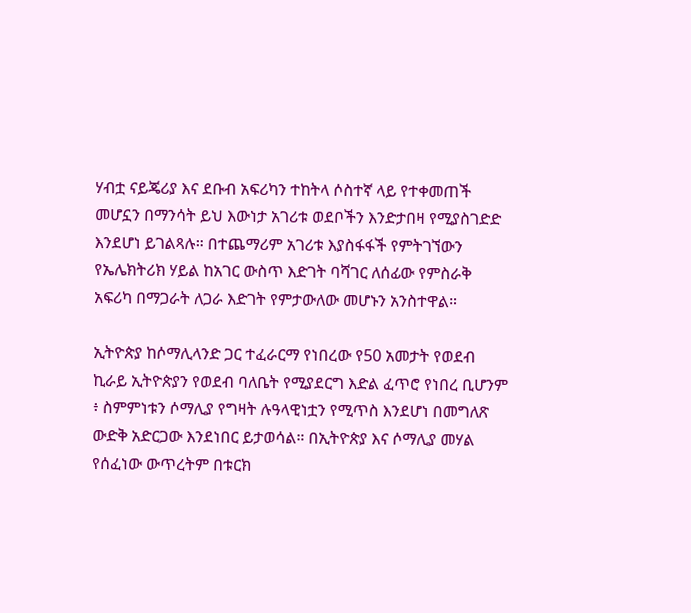ሃብቷ ናይጄሪያ እና ደቡብ አፍሪካን ተከትላ ሶስተኛ ላይ የተቀመጠች መሆኗን በማንሳት ይህ እውነታ አገሪቱ ወደቦችን እንድታበዛ የሚያስገድድ እንደሆነ ይገልጻሉ። በተጨማሪም አገሪቱ እያስፋፋች የምትገኘውን የኤሌክትሪክ ሃይል ከአገር ውስጥ እድገት ባሻገር ለሰፊው የምስራቅ አፍሪካ በማጋራት ለጋራ እድገት የምታውለው መሆኑን አንስተዋል።

ኢትዮጵያ ከሶማሊላንድ ጋር ተፈራርማ የነበረው የ50 አመታት የወደብ ኪራይ ኢትዮጵያን የወደብ ባለቤት የሚያደርግ እድል ፈጥሮ የነበረ ቢሆንም ፥ ስምምነቱን ሶማሊያ የግዛት ሉዓላዊነቷን የሚጥስ እንደሆነ በመግለጽ ውድቅ አድርጋው እንደነበር ይታወሳል። በኢትዮጵያ እና ሶማሊያ መሃል የሰፈነው ውጥረትም በቱርክ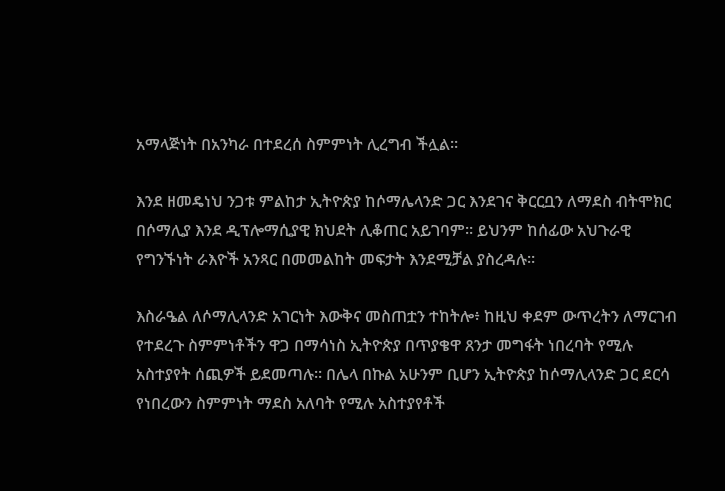አማላጅነት በአንካራ በተደረሰ ስምምነት ሊረግብ ችሏል።

እንደ ዘመዴነህ ንጋቱ ምልከታ ኢትዮጵያ ከሶማሌላንድ ጋር እንደገና ቅርርቧን ለማደስ ብትሞክር በሶማሊያ እንደ ዲፕሎማሲያዊ ክህደት ሊቆጠር አይገባም። ይህንም ከሰፊው አህጉራዊ የግንኙነት ራእዮች አንጻር በመመልከት መፍታት እንደሚቻል ያስረዳሉ።

እስራዔል ለሶማሊላንድ አገርነት እውቅና መስጠቷን ተከትሎ፥ ከዚህ ቀደም ውጥረትን ለማርገብ የተደረጉ ስምምነቶችን ዋጋ በማሳነስ ኢትዮጵያ በጥያቄዋ ጸንታ መግፋት ነበረባት የሚሉ አስተያየት ሰጪዎች ይደመጣሉ። በሌላ በኩል አሁንም ቢሆን ኢትዮጵያ ከሶማሊላንድ ጋር ደርሳ የነበረውን ስምምነት ማደስ አለባት የሚሉ አስተያየቶች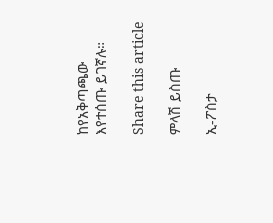ከየአቅጣጫው እየተሰጡ ይገኛሉ።

Share this article

ምላሽ ይስጡ

ኢ-ፖስታ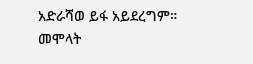አድራሻወ ይፋ አይደረግም። መሞላት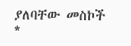ያለባቸው መስኮች *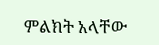ምልክት አላቸው